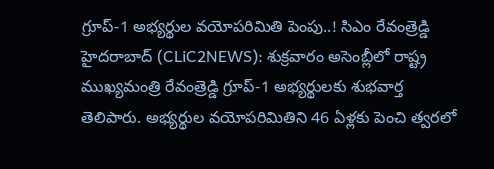గ్రూప్-1 అభ్యర్థుల వయోపరిమితి పెంపు..! సిఎం రేవంత్రెడ్డి
హైదరాబాద్ (CLiC2NEWS): శుక్రవారం అసెంబ్లీలో రాష్ట్ర ముఖ్యమంత్రి రేవంత్రెడ్డి గ్రూప్-1 అభ్యర్థులకు శుభవార్త తెలిపారు. అభ్యర్థుల వయోపరిమితిని 46 ఏళ్లకు పెంచి త్వరలో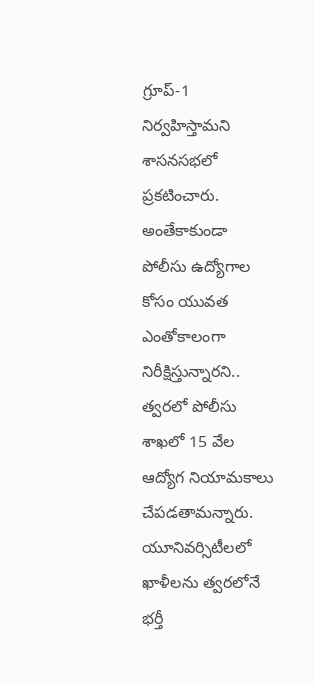గ్రూప్-1 నిర్వహిస్తామని శాసనసభలో ప్రకటించారు. అంతేకాకుండా పోలీసు ఉద్యోగాల కోసం యువత ఎంతోకాలంగా నిరీక్షిస్తున్నారని.. త్వరలో పోలీసు శాఖలో 15 వేల ఆద్యోగ నియామకాలు చేపడతామన్నారు. యూనివర్సిటీలలో ఖాళీలను త్వరలోనే భర్తీ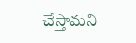చేస్తామని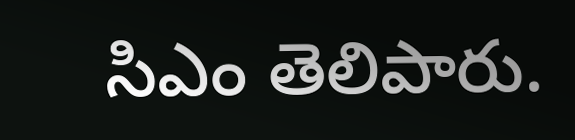సిఎం తెలిపారు.